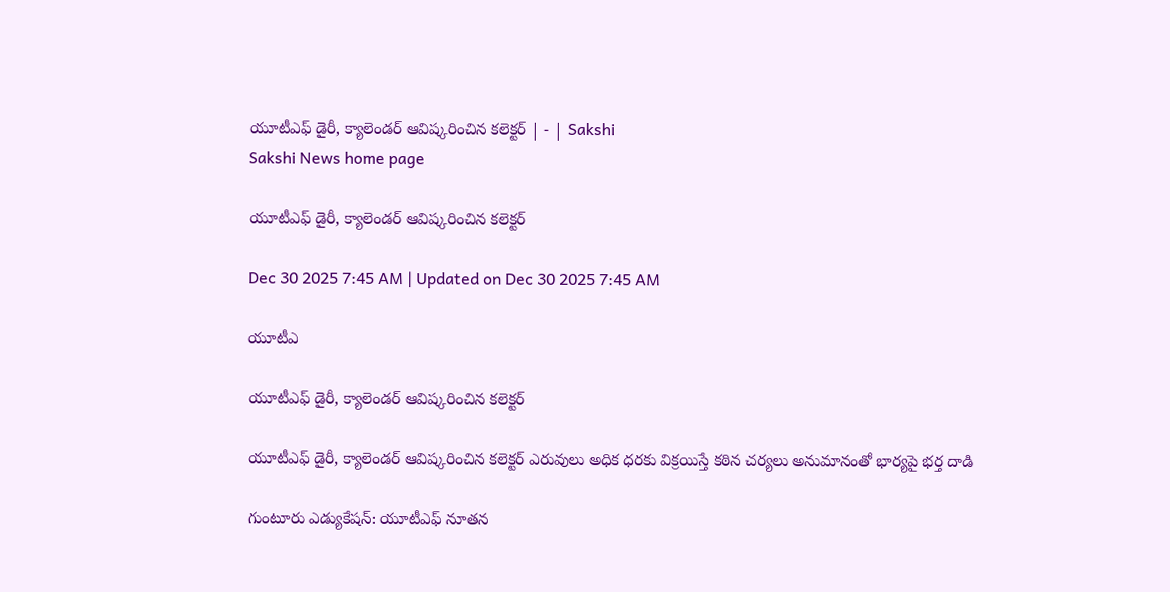యూటీఎఫ్‌ డైరీ, క్యాలెండర్‌ ఆవిష్కరించిన కలెక్టర్‌ | - | Sakshi
Sakshi News home page

యూటీఎఫ్‌ డైరీ, క్యాలెండర్‌ ఆవిష్కరించిన కలెక్టర్‌

Dec 30 2025 7:45 AM | Updated on Dec 30 2025 7:45 AM

యూటీఎ

యూటీఎఫ్‌ డైరీ, క్యాలెండర్‌ ఆవిష్కరించిన కలెక్టర్‌

యూటీఎఫ్‌ డైరీ, క్యాలెండర్‌ ఆవిష్కరించిన కలెక్టర్‌ ఎరువులు అధిక ధరకు విక్రయిస్తే కఠిన చర్యలు అనుమానంతో భార్యపై భర్త దాడి

గుంటూరు ఎడ్యుకేషన్‌: యూటీఎఫ్‌ నూతన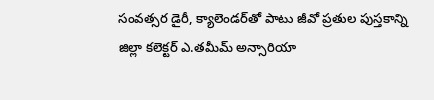సంవత్సర డైరీ, క్యాలెండర్‌తో పాటు జీవో ప్రతుల పుస్తకాన్ని జిల్లా కలెక్టర్‌ ఎ.తమీమ్‌ అన్సారియా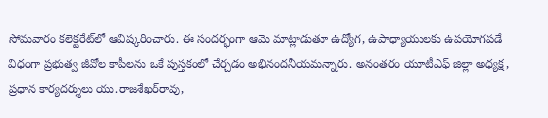సోమవారం కలెక్టరేట్‌లో ఆవిష్కరించారు. ఈ సందర్భంగా ఆమె మాట్లాడుతూ ఉద్యోగ, ఉపాధ్యాయులకు ఉపయోగపడే విధంగా ప్రభుత్వ జీవోల కాపీలను ఒకే పుస్తకంలో చేర్చడం అభినందనీయమన్నారు. అనంతరం యూటీఎఫ్‌ జిల్లా అధ్యక్ష, ప్రధాన కార్యదర్శులు యు.రాజశేఖర్‌రావు,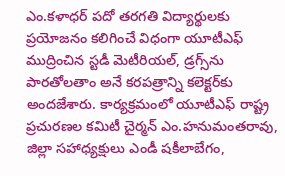ఎం.కళాధర్‌ పదో తరగతి విద్యార్థులకు ప్రయోజనం కలిగించే విధంగా యూటీఎఫ్‌ ముద్రించిన స్టడీ మెటీరియల్‌, డ్రగ్స్‌ను పారతోలతాం అనే కరపత్రాన్ని కలెక్టర్‌కు అందజేశారు. కార్యక్రమంలో యూటీఎఫ్‌ రాష్ట్ర ప్రచురణల కమిటీ చైర్మన్‌ ఎం.హనుమంతరావు, జిల్లా సహాధ్యక్షులు ఎండీ షకీలాబేగం,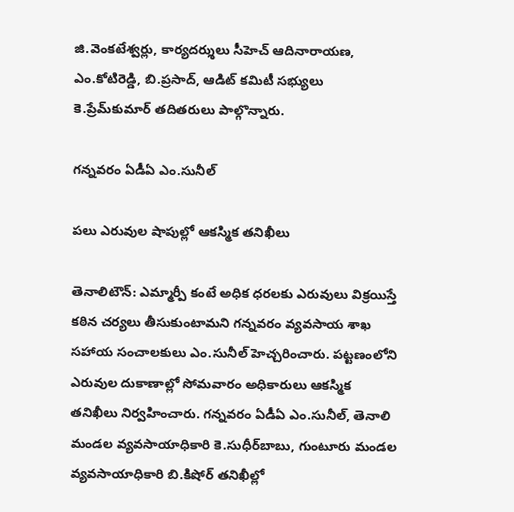జి.వెంకటేశ్వర్లు, కార్యదర్శులు సీహెచ్‌ ఆదినారాయణ, ఎం.కోటిరెడ్డి, బి.ప్రసాద్‌, ఆడిట్‌ కమిటీ సభ్యులు కె.ప్రేమ్‌కుమార్‌ తదితరులు పాల్గొన్నారు.

గన్నవరం ఏడీఏ ఎం.సునీల్‌

పలు ఎరువుల షాపుల్లో ఆకస్మిక తనిఖీలు

తెనాలిటౌన్‌: ఎమ్మార్పీ కంటే అధిక ధరలకు ఎరువులు విక్రయిస్తే కఠిన చర్యలు తీసుకుంటామని గన్నవరం వ్యవసాయ శాఖ సహాయ సంచాలకులు ఎం.సునీల్‌ హెచ్చరించారు. పట్టణంలోని ఎరువుల దుకాణాల్లో సోమవారం అధికారులు ఆకస్మిక తనిఖీలు నిర్వహించారు. గన్నవరం ఏడీఏ ఎం.సునీల్‌, తెనాలి మండల వ్యవసాయాధికారి కె.సుధీర్‌బాబు, గుంటూరు మండల వ్యవసాయాధికారి బి.కిషోర్‌ తనిఖీల్లో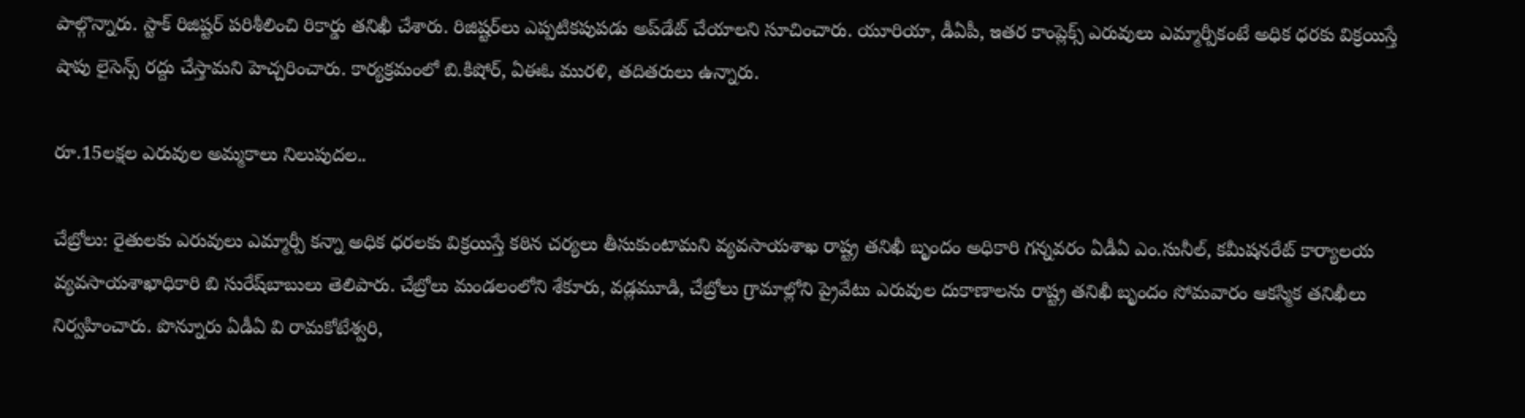పాల్గొన్నారు. స్టాక్‌ రిజిష్టర్‌ పరిశీలించి రికార్డు తనిఖీ చేశారు. రిజిష్టర్‌లు ఎప్పటికపుపడు అప్‌డేట్‌ చేయాలని సూచించారు. యూరియా, డీఏపీ, ఇతర కాంప్లెక్స్‌ ఎరువులు ఎమ్మార్పీకంటే అధిక ధరకు విక్రయిస్తే షాపు లైసెన్స్‌ రద్దు చేస్తామని హెచ్చరించారు. కార్యక్రమంలో బి.కిషోర్‌, ఏఈఓ మురళి, తదితరులు ఉన్నారు.

రూ.15లక్షల ఎరువుల అమ్మకాలు నిలుపుదల..

చేబ్రోలు: రైతులకు ఎరువులు ఎమ్మార్పీ కన్నా అధిక ధరలకు విక్రయిస్తే కఠిన చర్యలు తీసుకుంటామని వ్యవసాయశాఖ రాష్ట్ర తనిఖీ బృందం అధికారి గన్నవరం ఏడీఏ ఎం.సునీల్‌, కమీషనరేట్‌ కార్యాలయ వ్యవసాయశాఖాధికారి బి సురేష్‌బాబులు తెలిపారు. చేబ్రోలు మండలంలోని శేకూరు, వడ్లమూడి, చేబ్రోలు గ్రామాల్లోని ప్రైవేటు ఎరువుల దుకాణాలను రాష్ట్ర తనిఖీ బృందం సోమవారం ఆకస్మిక తనిఖీలు నిర్వహించారు. పొన్నూరు ఏడీఏ వి రామకోటేశ్వరి,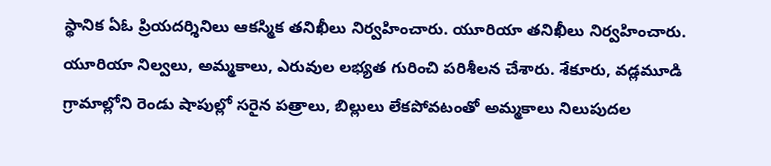స్థానిక ఏఓ ప్రియదర్శినిలు ఆకస్మిక తనిఖీలు నిర్వహించారు. యూరియా తనిఖీలు నిర్వహించారు. యూరియా నిల్వలు, అమ్మకాలు, ఎరువుల లభ్యత గురించి పరిశీలన చేశారు. శేకూరు, వడ్లమూడి గ్రామాల్లోని రెండు షాపుల్లో సరైన పత్రాలు, బిల్లులు లేకపోవటంతో అమ్మకాలు నిలుపుదల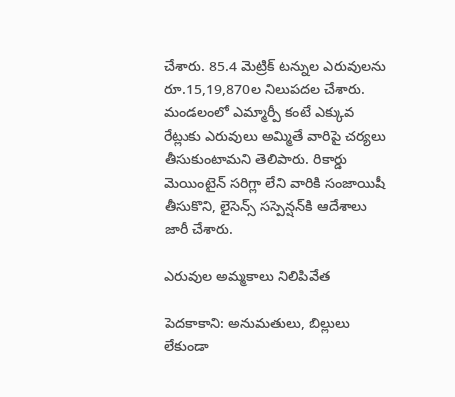చేశారు. 85.4 మెట్రిక్‌ టన్నుల ఎరువులను రూ.15,19,870ల నిలుపదల చేశారు. మండలంలో ఎమ్మార్పీ కంటే ఎక్కువ రేట్లుకు ఎరువులు అమ్మితే వారిపై చర్యలు తీసుకుంటామని తెలిపారు. రికార్డు మెయింటైన్‌ సరిగ్లా లేని వారికి సంజాయిషీ తీసుకొని, లైసెన్స్‌ సస్పెన్షన్‌కి ఆదేశాలు జారీ చేశారు.

ఎరువుల అమ్మకాలు నిలిపివేత

పెదకాకాని: అనుమతులు, బిల్లులు లేకుండా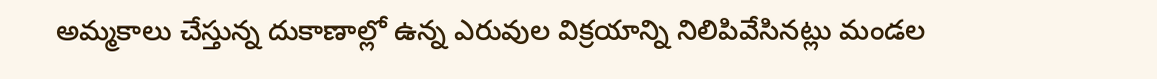అమ్మకాలు చేస్తున్న దుకాణాల్లో ఉన్న ఎరువుల విక్రయాన్ని నిలిపివేసినట్లు మండల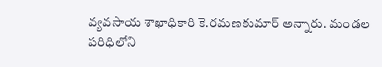వ్యవసాయ శాఖాధికారి కె.రమణకుమార్‌ అన్నారు. మండల పరిధిలోని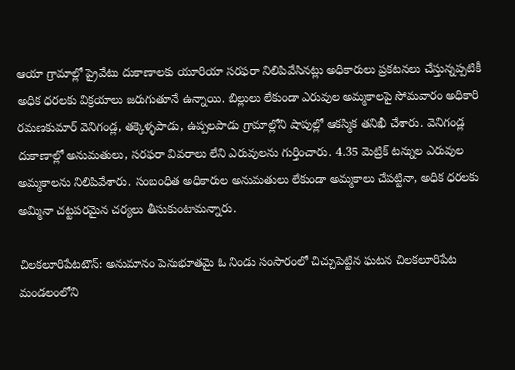ఆయా గ్రామాల్లో ప్రైవేటు దుకాణాలకు యూరియా సరఫరా నిలిపివేసినట్లు అధికారులు ప్రకటనలు చేస్తున్నప్పటికీ అధిక ధరలకు విక్రయాలు జరుగుతూనే ఉన్నాయి. బిల్లులు లేకుండా ఎరువుల అమ్మకాలపై సోమవారం అధికారి రమణకుమార్‌ వెనిగండ్ల, తక్కెళ్ళపాడు, ఉప్పలపాడు గ్రామాల్లోని షాపుల్లో ఆకస్మిక తనిఖీ చేశారు. వెనిగండ్ల దుకాణాల్లో అనుమతులు, సరఫరా వివరాలు లేని ఎరువులను గుర్తించారు. 4.35 మెట్రిక్‌ టన్నుల ఎరువుల అమ్మకాలను నిలిపివేశారు. సంబంధిత అధికారుల అనుమతులు లేకుండా అమ్మకాలు చేపట్టినా, అధిక ధరలకు అమ్మినా చట్టపరమైన చర్యలు తీసుకుంటామన్నారు.

చిలకలూరిపేటటౌన్‌: అనుమానం పెనుభూతమై ఓ నిండు సంసారంలో చిచ్చుపెట్టిన ఘటన చిలకలూరిపేట మండలంలోని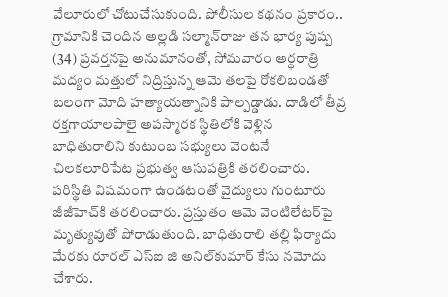వేలూరులో చోటుచేసుకుంది. పోలీసుల కథనం ప్రకారం.. గ్రామానికి చెందిన అల్లడి సల్మాన్‌రాజు తన భార్య పుష్ప (34) ప్రవర్తనపై అనుమానంతో, సోమవారం అర్ధరాత్రి మద్యం మత్తులో నిద్రిస్తున్న ఆమె తలపై రోకలిబండతో బలంగా మోది హత్యాయత్నానికి పాల్పడ్డాడు. దాడిలో తీవ్ర రక్తగాయాలపాలై అపస్మారక స్థితిలోకి వెళ్లిన బాధితురాలిని కుటుంబ సభ్యులు వెంటనే చిలకలూరిపేట ప్రభుత్వ ఆసుపత్రికి తరలించారు. పరిస్థితి విషమంగా ఉండటంతో వైద్యులు గుంటూరు జీజీహెచ్‌కి తరలించారు. ప్రస్తుతం ఆమె వెంటిలేటర్‌పై మృత్యువుతో పోరాడుతుంది. బాధితురాలి తల్లి ఫిర్యాదు మేరకు రూరల్‌ ఎస్‌ఐ జి అనిల్‌కుమార్‌ కేసు నమోదు చేశారు.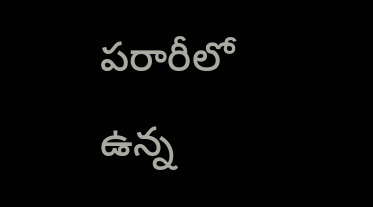పరారీలో ఉన్న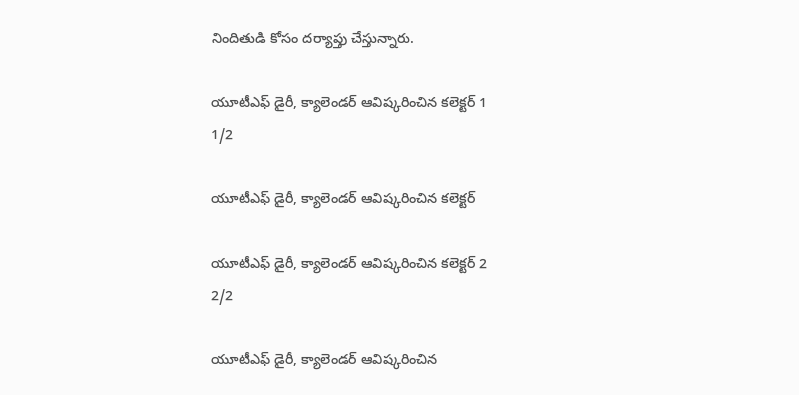నిందితుడి కోసం దర్యాప్తు చేస్తున్నారు.

యూటీఎఫ్‌ డైరీ, క్యాలెండర్‌ ఆవిష్కరించిన కలెక్టర్‌ 1
1/2

యూటీఎఫ్‌ డైరీ, క్యాలెండర్‌ ఆవిష్కరించిన కలెక్టర్‌

యూటీఎఫ్‌ డైరీ, క్యాలెండర్‌ ఆవిష్కరించిన కలెక్టర్‌ 2
2/2

యూటీఎఫ్‌ డైరీ, క్యాలెండర్‌ ఆవిష్కరించిన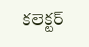కలెక్టర్‌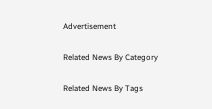Advertisement

Related News By Category

Related News By Tags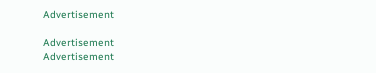Advertisement

Advertisement
Advertisement